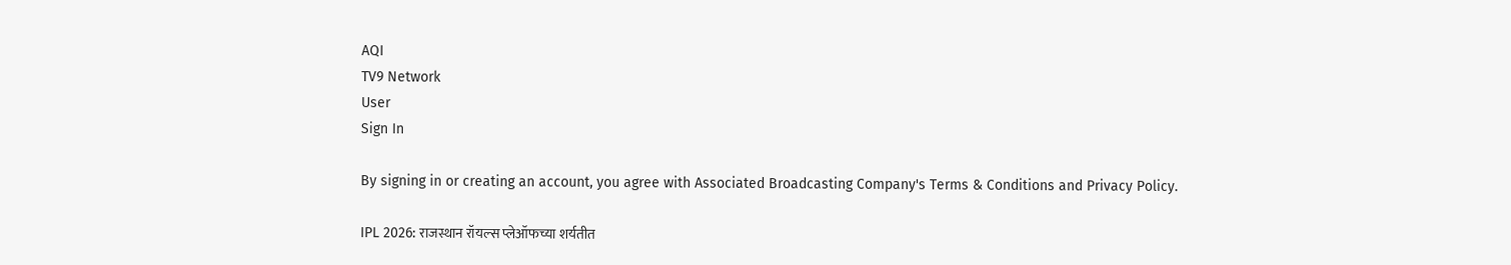AQI
TV9 Network
User
Sign In

By signing in or creating an account, you agree with Associated Broadcasting Company's Terms & Conditions and Privacy Policy.

IPL 2026: राजस्थान रॉयल्स प्लेऑफच्या शर्यतीत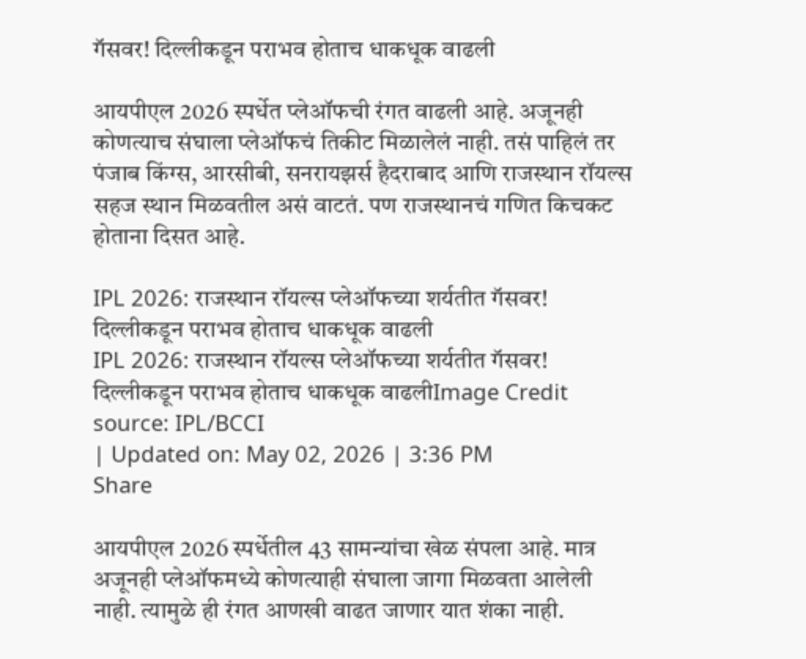गॅसवर! दिल्लीकडून पराभव होताच धाकधूक वाढली

आयपीएल 2026 स्पर्धेत प्लेऑफची रंगत वाढली आहे. अजूनही कोणत्याच संघाला प्लेऑफचं तिकीट मिळालेलं नाही. तसं पाहिलं तर पंजाब किंग्स, आरसीबी, सनरायझर्स हैदराबाद आणि राजस्थान रॉयल्स सहज स्थान मिळवतील असं वाटतं. पण राजस्थानचं गणित किचकट होताना दिसत आहे.

IPL 2026: राजस्थान रॉयल्स प्लेऑफच्या शर्यतीत गॅसवर! दिल्लीकडून पराभव होताच धाकधूक वाढली
IPL 2026: राजस्थान रॉयल्स प्लेऑफच्या शर्यतीत गॅसवर! दिल्लीकडून पराभव होताच धाकधूक वाढलीImage Credit source: IPL/BCCI
| Updated on: May 02, 2026 | 3:36 PM
Share

आयपीएल 2026 स्पर्धेतील 43 सामन्यांचा खेळ संपला आहे. मात्र अजूनही प्लेऑफमध्ये कोणत्याही संघाला जागा मिळवता आलेली नाही. त्यामुळे ही रंगत आणखी वाढत जाणार यात शंका नाही.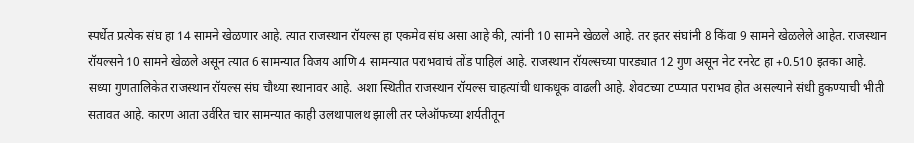स्पर्धेत प्रत्येक संघ हा 14 सामने खेळणार आहे. त्यात राजस्थान रॉयल्स हा एकमेव संघ असा आहे की, त्यांनी 10 सामने खेळले आहे. तर इतर संघांनी 8 किंवा 9 सामने खेळलेले आहेत. राजस्थान रॉयल्सने 10 सामने खेळले असून त्यात 6 सामन्यात विजय आणि 4 सामन्यात पराभवाचं तोंड पाहिलं आहे. राजस्थान रॉयल्सच्या पारड्यात 12 गुण असून नेट रनरेट हा +0.510 इतका आहे. सध्या गुणतालिकेत राजस्थान रॉयल्स संघ चौथ्या स्थानावर आहे. अशा स्थितीत राजस्थान रॉयल्स चाहत्यांची धाकधूक वाढली आहे. शेवटच्या टप्प्यात पराभव होत असल्याने संधी हुकण्याची भीती सतावत आहे. कारण आता उर्वरित चार सामन्यात काही उलथापालथ झाली तर प्लेऑफच्या शर्यतीतून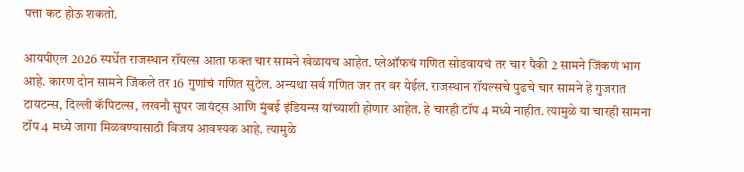पत्ता कट होऊ शकतो.

आयपीएल 2026 स्पर्धेत राजस्थान रॉयल्स आता फक्त चार सामने खेळायच आहेत. प्लेऑफचं गणित सोडवायचं तर चार पैकी 2 सामने जिंकणं भाग आहे. कारण दोन सामने जिंकले तर 16 गुणांचं गणित सुटेल. अन्यथा सर्व गणित जर तर वर येईल. राजस्थान रॉयल्सचे पुढचे चार सामने हे गुजरात टायटन्स, दिल्ली कॅपिटल्स, लखनौ सुपर जायंट्स आणि मुंबई इंडियन्स यांच्याशी होणार आहेत. हे चारही टॉप 4 मध्ये नाहीत. त्यामुळे या चारही सामना टॉप 4 मध्ये जागा मिळवण्यासाठी विजय आवश्यक आहे. त्यामुळे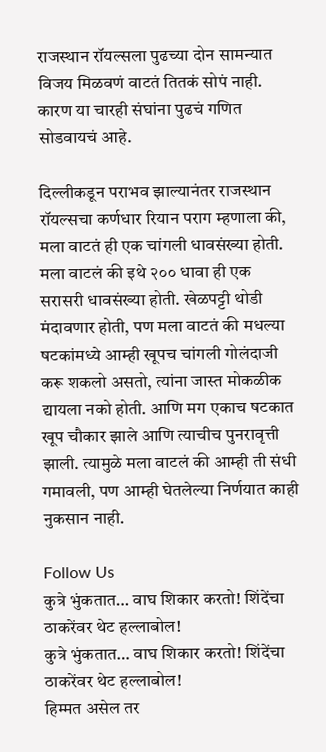राजस्थान रॉयल्सला पुढच्या दोन सामन्यात विजय मिळवणं वाटतं तितकं सोपं नाही. कारण या चारही संघांना पुढचं गणित सोडवायचं आहे.

दिल्लीकडून पराभव झाल्यानंतर राजस्थान रॉयल्सचा कर्णधार रियान पराग म्हणाला की, मला वाटतं ही एक चांगली धावसंख्या होती. मला वाटलं की इथे २०० धावा ही एक सरासरी धावसंख्या होती. खेळपट्टी थोडी मंदावणार होती, पण मला वाटतं की मधल्या षटकांमध्ये आम्ही खूपच चांगली गोलंदाजी करू शकलो असतो, त्यांना जास्त मोकळीक द्यायला नको होती. आणि मग एकाच षटकात खूप चौकार झाले आणि त्याचीच पुनरावृत्ती झाली. त्यामुळे मला वाटलं की आम्ही ती संधी गमावली, पण आम्ही घेतलेल्या निर्णयात काही नुकसान नाही.

Follow Us
कुत्रे भुंकतात… वाघ शिकार करतो! शिंदेंचा ठाकरेंवर थेट हल्लाबोल!
कुत्रे भुंकतात… वाघ शिकार करतो! शिंदेंचा ठाकरेंवर थेट हल्लाबोल!
हिम्मत असेल तर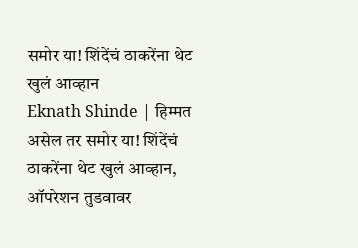समोर या! शिंदेंचं ठाकरेंना थेट खुलं आव्हान
Eknath Shinde | हिम्मत असेल तर समोर या! शिंदेंचं ठाकरेंना थेट खुलं आव्हान, ऑपरेशन तुडवावर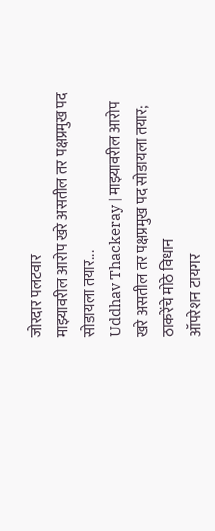जोरदार पलटवार
माझ्यावरील आरोप खरे असतील तर पक्षप्रमुख पद सोडायला तयार...
Uddhav Thackeray | माझ्यावरील आरोप खरे असतील तर पक्षप्रमुख पद सोडायला तयार; ठाकरेंचे मोठे विधान
ऑपरेशन टायगर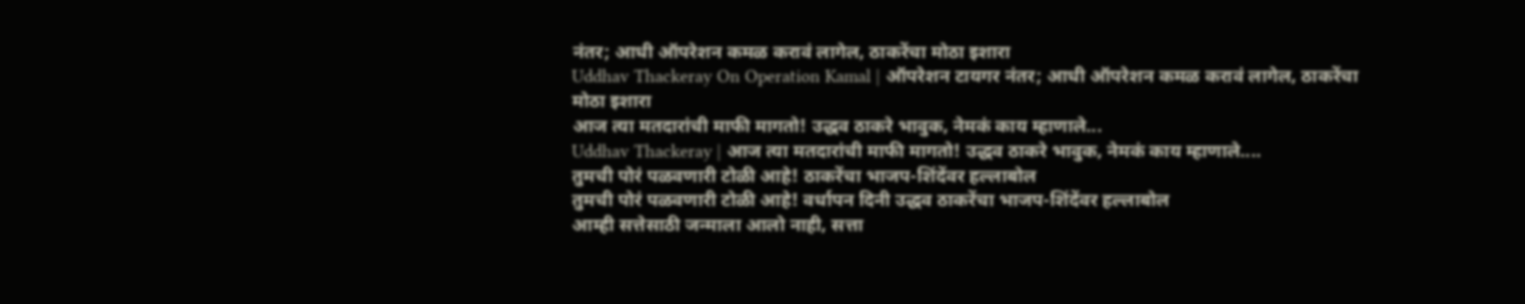नंतर; आधी ऑपरेशन कमळ करावं लागेल, ठाकरेंचा मोठा इशारा
Uddhav Thackeray On Operation Kamal | ऑपरेशन टायगर नंतर; आधी ऑपरेशन कमळ करावं लागेल, ठाकरेंचा मोठा इशारा
आज त्या मतदारांची माफी मागतो! उद्धव ठाकरे भावुक, नेमकं काय म्हाणाले...
Uddhav Thackeray | आज त्या मतदारांची माफी मागतो! उद्धव ठाकरे भावुक, नेमकं काय म्हाणाले....
तुमची पोरं पळवणारी टोळी आहे! ठाकरेंचा भाजप-शिंदेंवर हल्लाबोल
तुमची पोरं पळवणारी टोळी आहे! वर्धापन दिनी उद्धव ठाकरेंचा भाजप-शिंदेंवर हल्लाबोल
आम्ही सत्तेसाठी जन्माला आलो नाही, सत्ता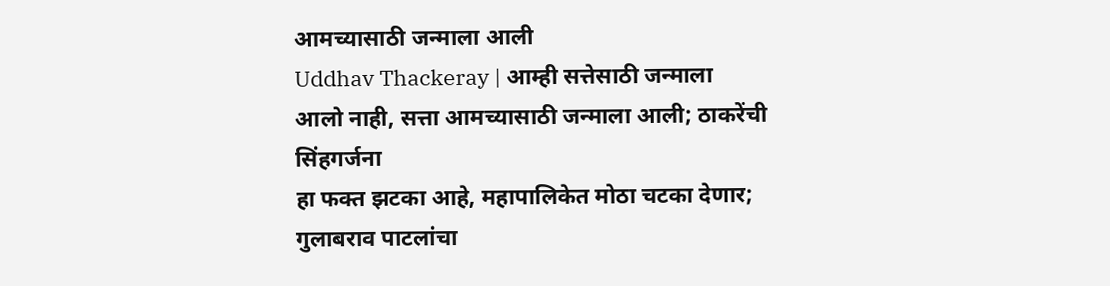आमच्यासाठी जन्माला आली
Uddhav Thackeray | आम्ही सत्तेसाठी जन्माला आलो नाही, सत्ता आमच्यासाठी जन्माला आली; ठाकरेंची सिंहगर्जना
हा फक्त झटका आहे, महापालिकेत मोठा चटका देणार; गुलाबराव पाटलांचा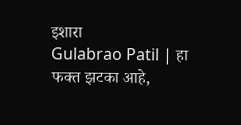इशारा
Gulabrao Patil | हा फक्त झटका आहे,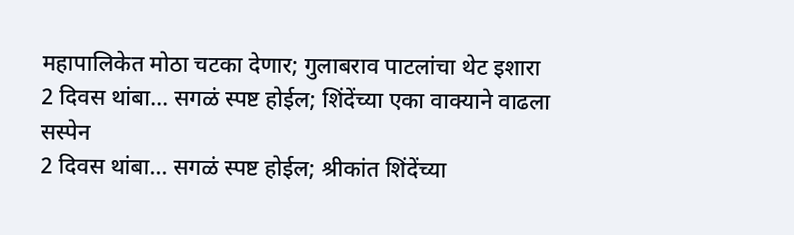महापालिकेत मोठा चटका देणार; गुलाबराव पाटलांचा थेट इशारा
2 दिवस थांबा... सगळं स्पष्ट होईल; शिंदेंच्या एका वाक्याने वाढला सस्पेन
2 दिवस थांबा... सगळं स्पष्ट होईल; श्रीकांत शिंदेंच्या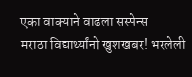एका वाक्याने वाढला सस्पेन्स
मराठा विद्यार्थ्यांनो खुशखबर! भरलेली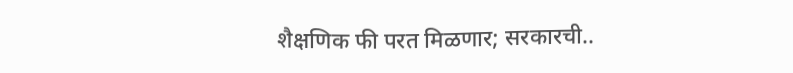शैक्षणिक फी परत मिळणार; सरकारची..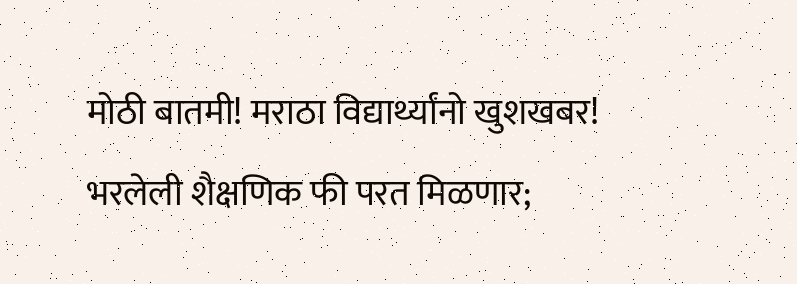मोठी बातमी! मराठा विद्यार्थ्यांनो खुशखबर! भरलेली शैक्षणिक फी परत मिळणार;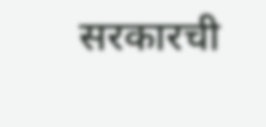सरकारची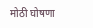मोठी घोषणा